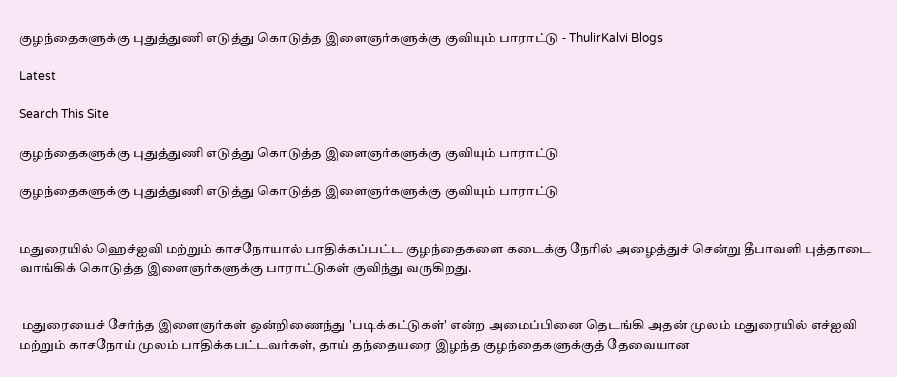குழந்தைகளுக்கு புதுத்துணி எடுத்து கொடுத்த இளைஞர்களுக்கு குவியும் பாராட்டு - ThulirKalvi Blogs

Latest

Search This Site

குழந்தைகளுக்கு புதுத்துணி எடுத்து கொடுத்த இளைஞர்களுக்கு குவியும் பாராட்டு

குழந்தைகளுக்கு புதுத்துணி எடுத்து கொடுத்த இளைஞர்களுக்கு குவியும் பாராட்டு


மதுரையில் ஹெச்ஐவி மற்றும் காசநோயால் பாதிக்கப்பட்ட குழந்தைகளை கடைக்கு நேரில் அழைத்துச் சென்று தீபாவளி புத்தாடை வாங்கிக் கொடுத்த இளைஞர்களுக்கு பாராட்டுகள் குவிந்து வருகிறது.


 மதுரையைச் சேர்ந்த இளைஞர்கள் ஒன்றிணைந்து 'படிக்கட்டுகள்' என்ற அமைப்பினை தெடங்கி அதன் முலம் மதுரையில் எச்ஐவி மற்றும் காசநோய் முலம் பாதிக்கபட்டவர்கள், தாய் தந்தையரை இழந்த குழந்தைகளுக்குத் தேவையான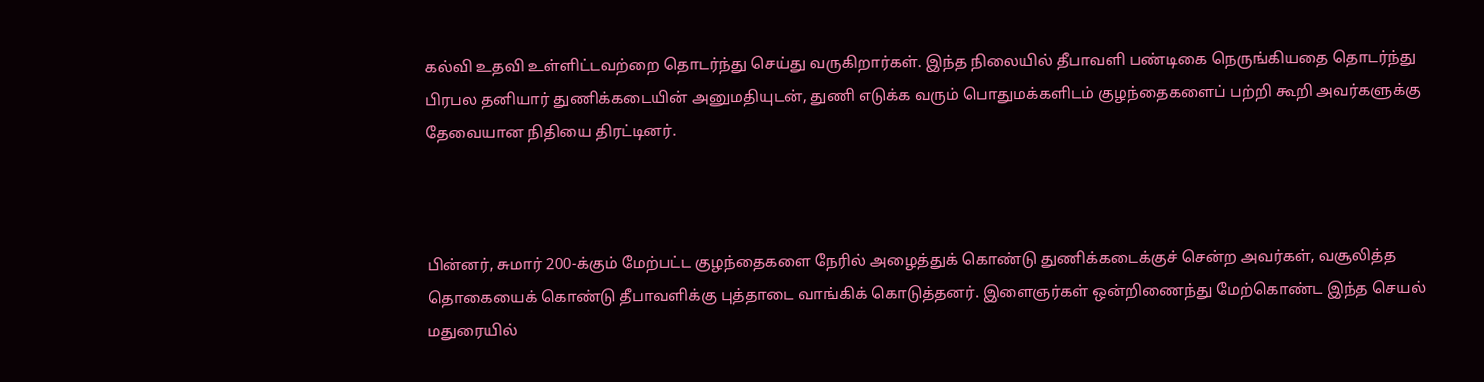கல்வி உதவி உள்ளிட்டவற்றை தொடர்ந்து செய்து வருகிறார்கள். இந்த நிலையில் தீபாவளி பண்டிகை நெருங்கியதை தொடர்ந்து பிரபல தனியார் துணிக்கடையின் அனுமதியுடன், துணி எடுக்க வரும் பொதுமக்களிடம் குழந்தைகளைப் பற்றி கூறி அவர்களுக்கு தேவையான நிதியை திரட்டினர்.



பின்னர், சுமார் 200-க்கும் மேற்பட்ட குழந்தைகளை நேரில் அழைத்துக் கொண்டு துணிக்கடைக்குச் சென்ற அவர்கள், வசூலித்த தொகையைக் கொண்டு தீபாவளிக்கு புத்தாடை வாங்கிக் கொடுத்தனர். இளைஞர்கள் ஒன்றிணைந்து மேற்கொண்ட இந்த செயல் மதுரையில்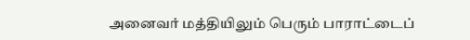அனைவர் மத்தியிலும் பெரும் பாராட்டைப்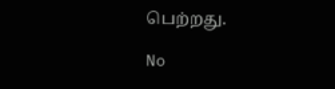பெற்றது.

No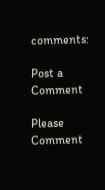comments:

Post a Comment

Please Comment